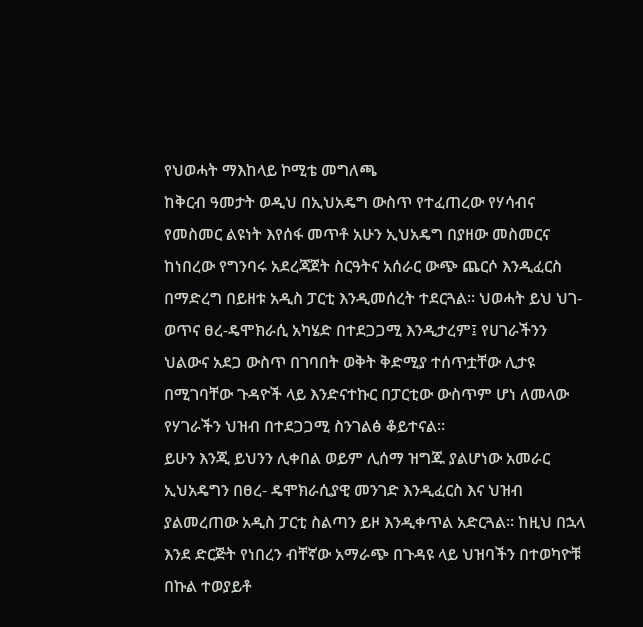የህወሓት ማእከላይ ኮሚቴ መግለጫ
ከቅርብ ዓመታት ወዲህ በኢህአዴግ ውስጥ የተፈጠረው የሃሳብና የመስመር ልዩነት እየሰፋ መጥቶ አሁን ኢህአዴግ በያዘው መስመርና ከነበረው የግንባሩ አደረጃጀት ስርዓትና አሰራር ውጭ ጨርሶ እንዲፈርስ በማድረግ በይዘቱ አዲስ ፓርቲ እንዲመሰረት ተደርጓል፡፡ ህወሓት ይህ ህገ-ወጥና ፀረ-ዴሞክራሲ አካሄድ በተደጋጋሚ እንዲታረም፤ የሀገራችንን ህልውና አደጋ ውስጥ በገባበት ወቅት ቅድሚያ ተሰጥቷቸው ሊታዩ በሚገባቸው ጉዳዮች ላይ እንድናተኩር በፓርቲው ውስጥም ሆነ ለመላው የሃገራችን ህዝብ በተደጋጋሚ ስንገልፅ ቆይተናል፡፡
ይሁን እንጂ ይህንን ሊቀበል ወይም ሊሰማ ዝግጁ ያልሆነው አመራር ኢህአዴግን በፀረ- ዴሞክራሲያዊ መንገድ እንዲፈርስ እና ህዝብ ያልመረጠው አዲስ ፓርቲ ስልጣን ይዞ እንዲቀጥል አድርጓል፡፡ ከዚህ በኋላ እንደ ድርጅት የነበረን ብቸኛው አማራጭ በጉዳዩ ላይ ህዝባችን በተወካዮቹ በኩል ተወያይቶ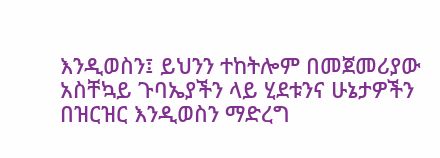እንዲወስን፤ ይህንን ተከትሎም በመጀመሪያው አስቸኳይ ጉባኤያችን ላይ ሂደቱንና ሁኔታዎችን በዝርዝር እንዲወስን ማድረግ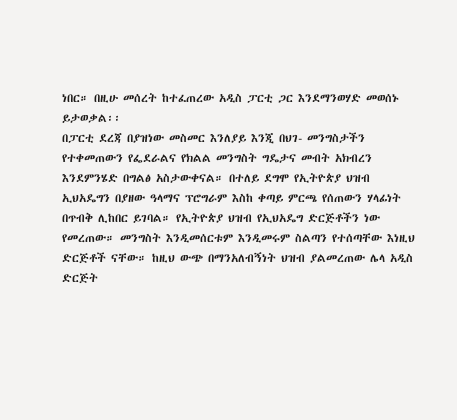ነበር። በዚሁ መሰረት ከተፈጠረው አዲስ ፓርቲ ጋር እንደማንወሃድ መወሰኑ ይታወቃል፡፡
በፓርቲ ደረጃ በያዝነው መስመር እንለያይ እንጂ በህገ- መንግስታችን የተቀመጠውን የፌደራልና የክልል መንግስት ግዴታና መብት አክብረን እንደምንሄድ በግልፅ አስታውቀናል። በተለይ ደግሞ የኢትዮጵያ ህዝብ ኢህአዴግን በያዘው ዓላማና ፕሮግራም እስከ ቀጣይ ምርጫ የሰጠውን ሃላፊነት በጥብቅ ሊከበር ይገባል። የኢትዮጵያ ህዝብ የኢህአዴግ ድርጅቶችን ነው የመረጠው። መንግስት እንዲመሰርቱም እንዲመሩም ስልጣን የተሰጣቸው እነዚህ ድርጅቶች ናቸው። ከዚህ ውጭ በማንአለብኝነት ህዝብ ያልመረጠው ሌላ አዲስ ድርጅት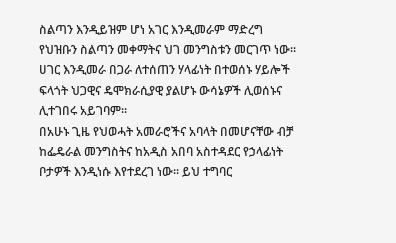ስልጣን እንዲይዝም ሆነ አገር እንዲመራም ማድረግ የህዝቡን ስልጣን መቀማትና ህገ መንግስቱን መርገጥ ነው። ሀገር እንዲመራ በጋራ ለተሰጠን ሃላፊነት በተወሰኑ ሃይሎች ፍላጎት ህጋዊና ዴሞክራሲያዊ ያልሆኑ ውሳኔዎች ሊወሰኑና ሊተገበሩ አይገባም።
በአሁኑ ጊዜ የህወሓት አመራሮችና አባላት በመሆናቸው ብቻ ከፌዴራል መንግስትና ከአዲስ አበባ አስተዳደር የኃላፊነት ቦታዎች እንዲነሱ እየተደረገ ነው። ይህ ተግባር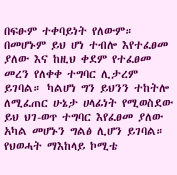በፍፁም ተቀባይነት የለውም። በመሆኑም ይህ ሆነ ተብሎ እየተፈፀመ ያለው እና ከዚህ ቀደም የተፈፀመ መረን የለቀቀ ተግባር ሊታረም ይገባል። ካልሆነ ግን ይህንን ተከትሎ ለሚፈጠር ሁኔታ ሀላፊነት የሚወስደው ይህ ህገ-ወጥ ተግባር እየፈፀመ ያለው አካል መሆኑን ግልፅ ሊሆን ይገባል።
የህወሓት ማእከላይ ኮሚቴ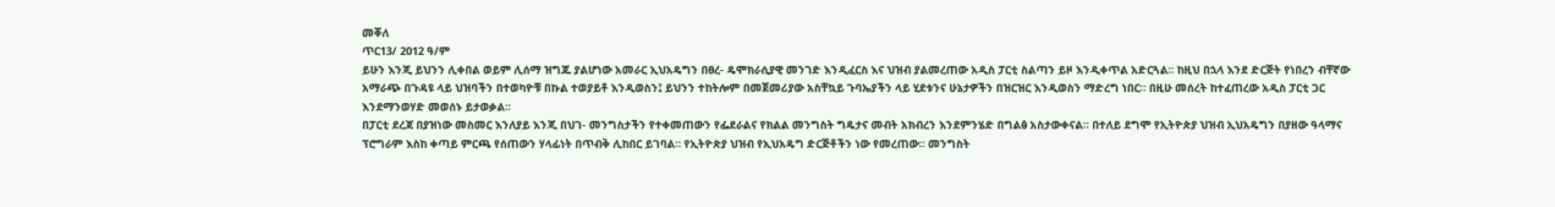መቐለ
ጥር13/ 2012 ዓ/ም
ይሁን እንጂ ይህንን ሊቀበል ወይም ሊሰማ ዝግጁ ያልሆነው አመራር ኢህአዴግን በፀረ- ዴሞክራሲያዊ መንገድ እንዲፈርስ እና ህዝብ ያልመረጠው አዲስ ፓርቲ ስልጣን ይዞ እንዲቀጥል አድርጓል፡፡ ከዚህ በኋላ እንደ ድርጅት የነበረን ብቸኛው አማራጭ በጉዳዩ ላይ ህዝባችን በተወካዮቹ በኩል ተወያይቶ እንዲወስን፤ ይህንን ተከትሎም በመጀመሪያው አስቸኳይ ጉባኤያችን ላይ ሂደቱንና ሁኔታዎችን በዝርዝር እንዲወስን ማድረግ ነበር። በዚሁ መሰረት ከተፈጠረው አዲስ ፓርቲ ጋር እንደማንወሃድ መወሰኑ ይታወቃል፡፡
በፓርቲ ደረጃ በያዝነው መስመር እንለያይ እንጂ በህገ- መንግስታችን የተቀመጠውን የፌደራልና የክልል መንግስት ግዴታና መብት አክብረን እንደምንሄድ በግልፅ አስታውቀናል። በተለይ ደግሞ የኢትዮጵያ ህዝብ ኢህአዴግን በያዘው ዓላማና ፕሮግራም እስከ ቀጣይ ምርጫ የሰጠውን ሃላፊነት በጥብቅ ሊከበር ይገባል። የኢትዮጵያ ህዝብ የኢህአዴግ ድርጅቶችን ነው የመረጠው። መንግስት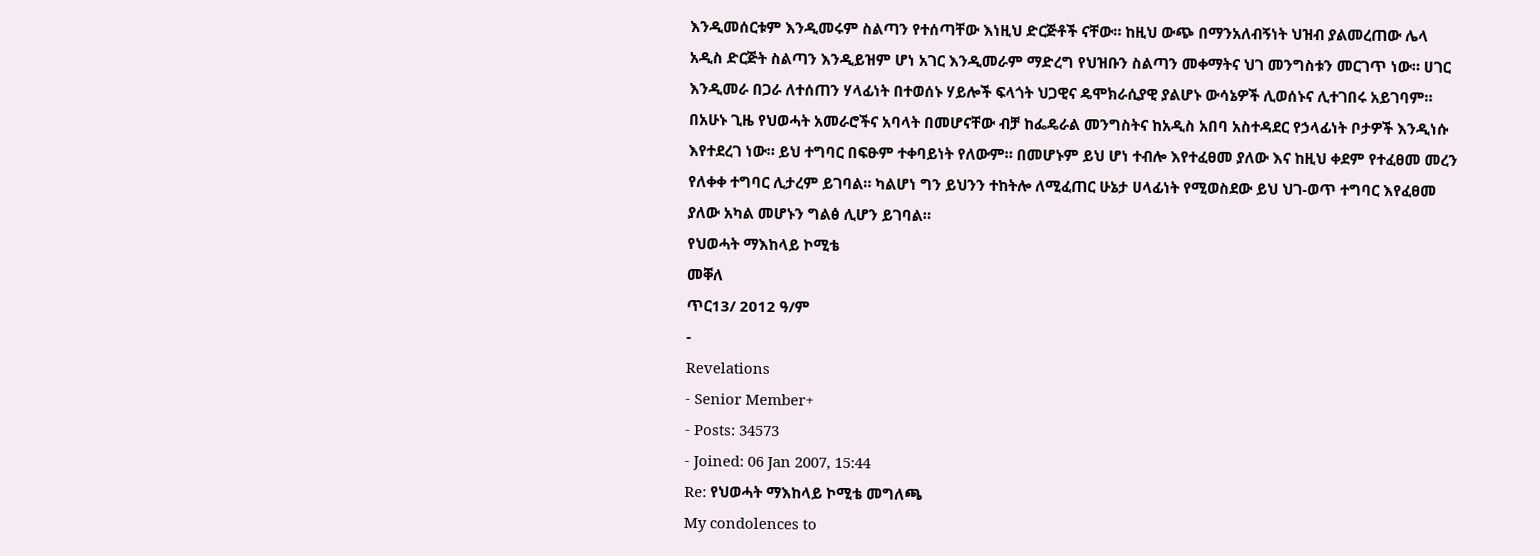እንዲመሰርቱም እንዲመሩም ስልጣን የተሰጣቸው እነዚህ ድርጅቶች ናቸው። ከዚህ ውጭ በማንአለብኝነት ህዝብ ያልመረጠው ሌላ አዲስ ድርጅት ስልጣን እንዲይዝም ሆነ አገር እንዲመራም ማድረግ የህዝቡን ስልጣን መቀማትና ህገ መንግስቱን መርገጥ ነው። ሀገር እንዲመራ በጋራ ለተሰጠን ሃላፊነት በተወሰኑ ሃይሎች ፍላጎት ህጋዊና ዴሞክራሲያዊ ያልሆኑ ውሳኔዎች ሊወሰኑና ሊተገበሩ አይገባም።
በአሁኑ ጊዜ የህወሓት አመራሮችና አባላት በመሆናቸው ብቻ ከፌዴራል መንግስትና ከአዲስ አበባ አስተዳደር የኃላፊነት ቦታዎች እንዲነሱ እየተደረገ ነው። ይህ ተግባር በፍፁም ተቀባይነት የለውም። በመሆኑም ይህ ሆነ ተብሎ እየተፈፀመ ያለው እና ከዚህ ቀደም የተፈፀመ መረን የለቀቀ ተግባር ሊታረም ይገባል። ካልሆነ ግን ይህንን ተከትሎ ለሚፈጠር ሁኔታ ሀላፊነት የሚወስደው ይህ ህገ-ወጥ ተግባር እየፈፀመ ያለው አካል መሆኑን ግልፅ ሊሆን ይገባል።
የህወሓት ማእከላይ ኮሚቴ
መቐለ
ጥር13/ 2012 ዓ/ም
-
Revelations
- Senior Member+
- Posts: 34573
- Joined: 06 Jan 2007, 15:44
Re: የህወሓት ማእከላይ ኮሚቴ መግለጫ
My condolences to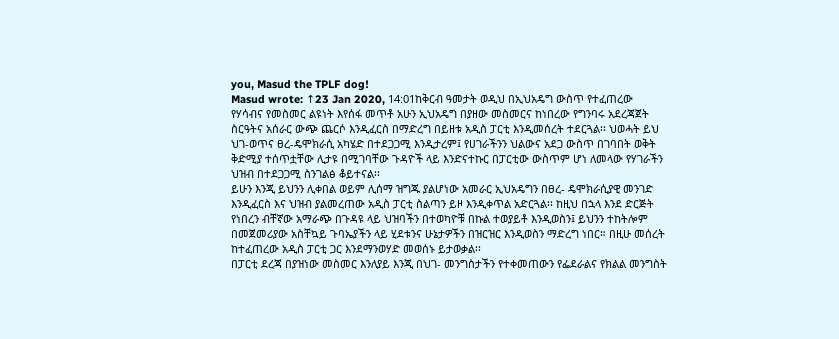you, Masud the TPLF dog!
Masud wrote: ↑23 Jan 2020, 14:01ከቅርብ ዓመታት ወዲህ በኢህአዴግ ውስጥ የተፈጠረው የሃሳብና የመስመር ልዩነት እየሰፋ መጥቶ አሁን ኢህአዴግ በያዘው መስመርና ከነበረው የግንባሩ አደረጃጀት ስርዓትና አሰራር ውጭ ጨርሶ እንዲፈርስ በማድረግ በይዘቱ አዲስ ፓርቲ እንዲመሰረት ተደርጓል፡፡ ህወሓት ይህ ህገ-ወጥና ፀረ-ዴሞክራሲ አካሄድ በተደጋጋሚ እንዲታረም፤ የሀገራችንን ህልውና አደጋ ውስጥ በገባበት ወቅት ቅድሚያ ተሰጥቷቸው ሊታዩ በሚገባቸው ጉዳዮች ላይ እንድናተኩር በፓርቲው ውስጥም ሆነ ለመላው የሃገራችን ህዝብ በተደጋጋሚ ስንገልፅ ቆይተናል፡፡
ይሁን እንጂ ይህንን ሊቀበል ወይም ሊሰማ ዝግጁ ያልሆነው አመራር ኢህአዴግን በፀረ- ዴሞክራሲያዊ መንገድ እንዲፈርስ እና ህዝብ ያልመረጠው አዲስ ፓርቲ ስልጣን ይዞ እንዲቀጥል አድርጓል፡፡ ከዚህ በኋላ እንደ ድርጅት የነበረን ብቸኛው አማራጭ በጉዳዩ ላይ ህዝባችን በተወካዮቹ በኩል ተወያይቶ እንዲወስን፤ ይህንን ተከትሎም በመጀመሪያው አስቸኳይ ጉባኤያችን ላይ ሂደቱንና ሁኔታዎችን በዝርዝር እንዲወስን ማድረግ ነበር። በዚሁ መሰረት ከተፈጠረው አዲስ ፓርቲ ጋር እንደማንወሃድ መወሰኑ ይታወቃል፡፡
በፓርቲ ደረጃ በያዝነው መስመር እንለያይ እንጂ በህገ- መንግስታችን የተቀመጠውን የፌደራልና የክልል መንግስት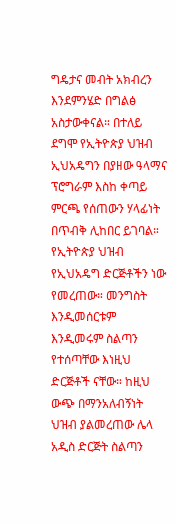ግዴታና መብት አክብረን እንደምንሄድ በግልፅ አስታውቀናል። በተለይ ደግሞ የኢትዮጵያ ህዝብ ኢህአዴግን በያዘው ዓላማና ፕሮግራም እስከ ቀጣይ ምርጫ የሰጠውን ሃላፊነት በጥብቅ ሊከበር ይገባል። የኢትዮጵያ ህዝብ የኢህአዴግ ድርጅቶችን ነው የመረጠው። መንግስት እንዲመሰርቱም እንዲመሩም ስልጣን የተሰጣቸው እነዚህ ድርጅቶች ናቸው። ከዚህ ውጭ በማንአለብኝነት ህዝብ ያልመረጠው ሌላ አዲስ ድርጅት ስልጣን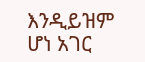እንዲይዝም ሆነ አገር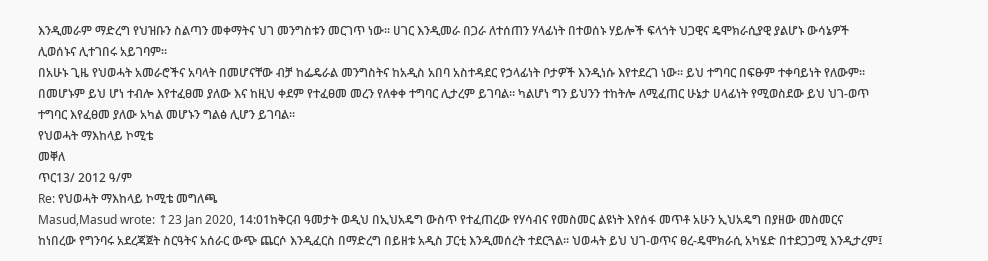እንዲመራም ማድረግ የህዝቡን ስልጣን መቀማትና ህገ መንግስቱን መርገጥ ነው። ሀገር እንዲመራ በጋራ ለተሰጠን ሃላፊነት በተወሰኑ ሃይሎች ፍላጎት ህጋዊና ዴሞክራሲያዊ ያልሆኑ ውሳኔዎች ሊወሰኑና ሊተገበሩ አይገባም።
በአሁኑ ጊዜ የህወሓት አመራሮችና አባላት በመሆናቸው ብቻ ከፌዴራል መንግስትና ከአዲስ አበባ አስተዳደር የኃላፊነት ቦታዎች እንዲነሱ እየተደረገ ነው። ይህ ተግባር በፍፁም ተቀባይነት የለውም። በመሆኑም ይህ ሆነ ተብሎ እየተፈፀመ ያለው እና ከዚህ ቀደም የተፈፀመ መረን የለቀቀ ተግባር ሊታረም ይገባል። ካልሆነ ግን ይህንን ተከትሎ ለሚፈጠር ሁኔታ ሀላፊነት የሚወስደው ይህ ህገ-ወጥ ተግባር እየፈፀመ ያለው አካል መሆኑን ግልፅ ሊሆን ይገባል።
የህወሓት ማእከላይ ኮሚቴ
መቐለ
ጥር13/ 2012 ዓ/ም
Re: የህወሓት ማእከላይ ኮሚቴ መግለጫ
Masud,Masud wrote: ↑23 Jan 2020, 14:01ከቅርብ ዓመታት ወዲህ በኢህአዴግ ውስጥ የተፈጠረው የሃሳብና የመስመር ልዩነት እየሰፋ መጥቶ አሁን ኢህአዴግ በያዘው መስመርና ከነበረው የግንባሩ አደረጃጀት ስርዓትና አሰራር ውጭ ጨርሶ እንዲፈርስ በማድረግ በይዘቱ አዲስ ፓርቲ እንዲመሰረት ተደርጓል፡፡ ህወሓት ይህ ህገ-ወጥና ፀረ-ዴሞክራሲ አካሄድ በተደጋጋሚ እንዲታረም፤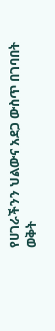የሀገራችንን ህልውና አደጋ ውስጥ በገባበት ወቅት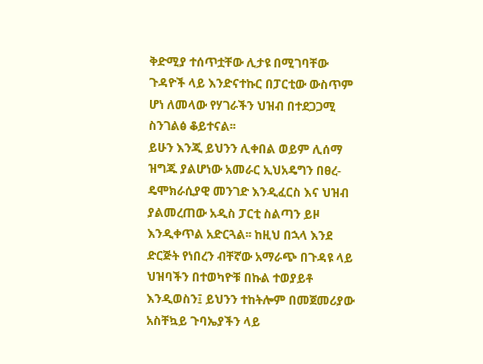ቅድሚያ ተሰጥቷቸው ሊታዩ በሚገባቸው ጉዳዮች ላይ እንድናተኩር በፓርቲው ውስጥም ሆነ ለመላው የሃገራችን ህዝብ በተደጋጋሚ ስንገልፅ ቆይተናል፡፡
ይሁን እንጂ ይህንን ሊቀበል ወይም ሊሰማ ዝግጁ ያልሆነው አመራር ኢህአዴግን በፀረ- ዴሞክራሲያዊ መንገድ እንዲፈርስ እና ህዝብ ያልመረጠው አዲስ ፓርቲ ስልጣን ይዞ እንዲቀጥል አድርጓል፡፡ ከዚህ በኋላ እንደ ድርጅት የነበረን ብቸኛው አማራጭ በጉዳዩ ላይ ህዝባችን በተወካዮቹ በኩል ተወያይቶ እንዲወስን፤ ይህንን ተከትሎም በመጀመሪያው አስቸኳይ ጉባኤያችን ላይ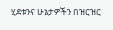ሂደቱንና ሁኔታዎችን በዝርዝር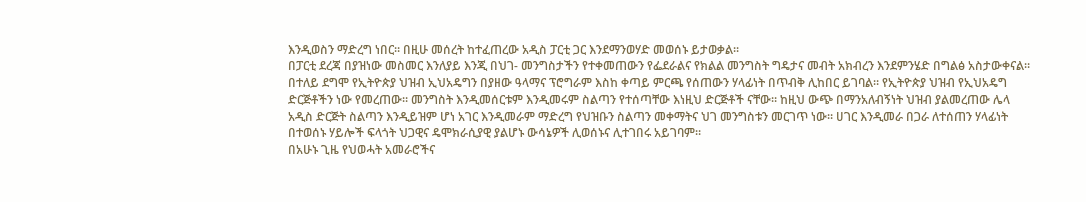እንዲወስን ማድረግ ነበር። በዚሁ መሰረት ከተፈጠረው አዲስ ፓርቲ ጋር እንደማንወሃድ መወሰኑ ይታወቃል፡፡
በፓርቲ ደረጃ በያዝነው መስመር እንለያይ እንጂ በህገ- መንግስታችን የተቀመጠውን የፌደራልና የክልል መንግስት ግዴታና መብት አክብረን እንደምንሄድ በግልፅ አስታውቀናል። በተለይ ደግሞ የኢትዮጵያ ህዝብ ኢህአዴግን በያዘው ዓላማና ፕሮግራም እስከ ቀጣይ ምርጫ የሰጠውን ሃላፊነት በጥብቅ ሊከበር ይገባል። የኢትዮጵያ ህዝብ የኢህአዴግ ድርጅቶችን ነው የመረጠው። መንግስት እንዲመሰርቱም እንዲመሩም ስልጣን የተሰጣቸው እነዚህ ድርጅቶች ናቸው። ከዚህ ውጭ በማንአለብኝነት ህዝብ ያልመረጠው ሌላ አዲስ ድርጅት ስልጣን እንዲይዝም ሆነ አገር እንዲመራም ማድረግ የህዝቡን ስልጣን መቀማትና ህገ መንግስቱን መርገጥ ነው። ሀገር እንዲመራ በጋራ ለተሰጠን ሃላፊነት በተወሰኑ ሃይሎች ፍላጎት ህጋዊና ዴሞክራሲያዊ ያልሆኑ ውሳኔዎች ሊወሰኑና ሊተገበሩ አይገባም።
በአሁኑ ጊዜ የህወሓት አመራሮችና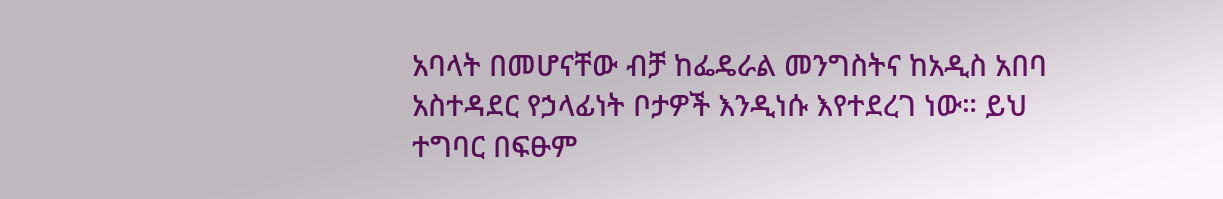አባላት በመሆናቸው ብቻ ከፌዴራል መንግስትና ከአዲስ አበባ አስተዳደር የኃላፊነት ቦታዎች እንዲነሱ እየተደረገ ነው። ይህ ተግባር በፍፁም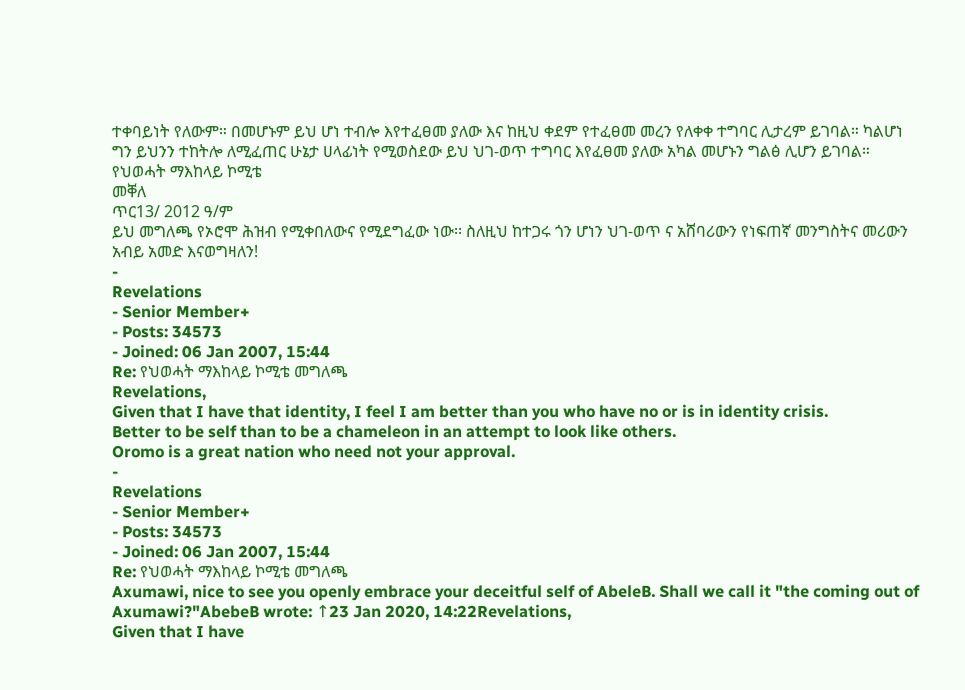ተቀባይነት የለውም። በመሆኑም ይህ ሆነ ተብሎ እየተፈፀመ ያለው እና ከዚህ ቀደም የተፈፀመ መረን የለቀቀ ተግባር ሊታረም ይገባል። ካልሆነ ግን ይህንን ተከትሎ ለሚፈጠር ሁኔታ ሀላፊነት የሚወስደው ይህ ህገ-ወጥ ተግባር እየፈፀመ ያለው አካል መሆኑን ግልፅ ሊሆን ይገባል።
የህወሓት ማእከላይ ኮሚቴ
መቐለ
ጥር13/ 2012 ዓ/ም
ይህ መግለጫ የኦሮሞ ሕዝብ የሚቀበለውና የሚደግፈው ነው፡፡ ስለዚህ ከተጋሩ ጎን ሆነን ህገ-ወጥ ና አሸባሪውን የነፍጠኛ መንግስትና መሪውን አብይ አመድ እናወግዛለን!
-
Revelations
- Senior Member+
- Posts: 34573
- Joined: 06 Jan 2007, 15:44
Re: የህወሓት ማእከላይ ኮሚቴ መግለጫ
Revelations,
Given that I have that identity, I feel I am better than you who have no or is in identity crisis.
Better to be self than to be a chameleon in an attempt to look like others.
Oromo is a great nation who need not your approval.
-
Revelations
- Senior Member+
- Posts: 34573
- Joined: 06 Jan 2007, 15:44
Re: የህወሓት ማእከላይ ኮሚቴ መግለጫ
Axumawi, nice to see you openly embrace your deceitful self of AbeleB. Shall we call it "the coming out of Axumawi?"AbebeB wrote: ↑23 Jan 2020, 14:22Revelations,
Given that I have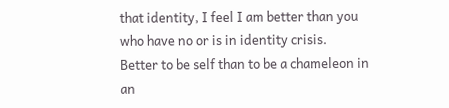that identity, I feel I am better than you who have no or is in identity crisis.
Better to be self than to be a chameleon in an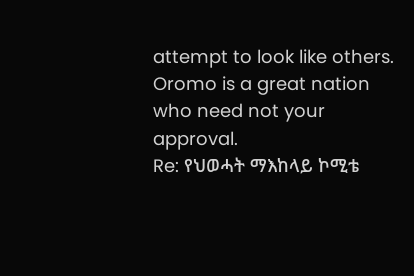attempt to look like others.
Oromo is a great nation who need not your approval.
Re: የህወሓት ማእከላይ ኮሚቴ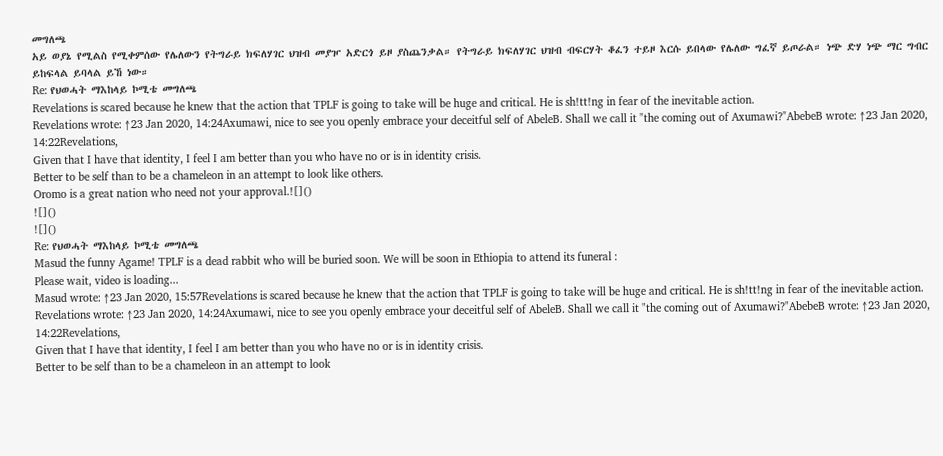መግለጫ
አይ ወያኔ የሚልስ የሚቀምሰው የሌለውን የትግራይ ክፍለሃገር ህዝብ መያዦ አድርጎ ይዞ ያስጨንቃል። የትግራይ ክፍለሃገር ህዝብ ብፍርሃት ቆፈን ተይዞ እርሱ ይበላው የሌለው ግፈኛ ይጦራል። ነጭ ድሃ ነጭ ማር ግብር ይከፍላል ይባላል ይኸ ነው።
Re: የህወሓት ማእከላይ ኮሚቴ መግለጫ
Revelations is scared because he knew that the action that TPLF is going to take will be huge and critical. He is sh!tt!ng in fear of the inevitable action.
Revelations wrote: ↑23 Jan 2020, 14:24Axumawi, nice to see you openly embrace your deceitful self of AbeleB. Shall we call it "the coming out of Axumawi?"AbebeB wrote: ↑23 Jan 2020, 14:22Revelations,
Given that I have that identity, I feel I am better than you who have no or is in identity crisis.
Better to be self than to be a chameleon in an attempt to look like others.
Oromo is a great nation who need not your approval.![]()
![]()
![]()
Re: የህወሓት ማእከላይ ኮሚቴ መግለጫ
Masud the funny Agame! TPLF is a dead rabbit who will be buried soon. We will be soon in Ethiopia to attend its funeral :
Please wait, video is loading...
Masud wrote: ↑23 Jan 2020, 15:57Revelations is scared because he knew that the action that TPLF is going to take will be huge and critical. He is sh!tt!ng in fear of the inevitable action.
Revelations wrote: ↑23 Jan 2020, 14:24Axumawi, nice to see you openly embrace your deceitful self of AbeleB. Shall we call it "the coming out of Axumawi?"AbebeB wrote: ↑23 Jan 2020, 14:22Revelations,
Given that I have that identity, I feel I am better than you who have no or is in identity crisis.
Better to be self than to be a chameleon in an attempt to look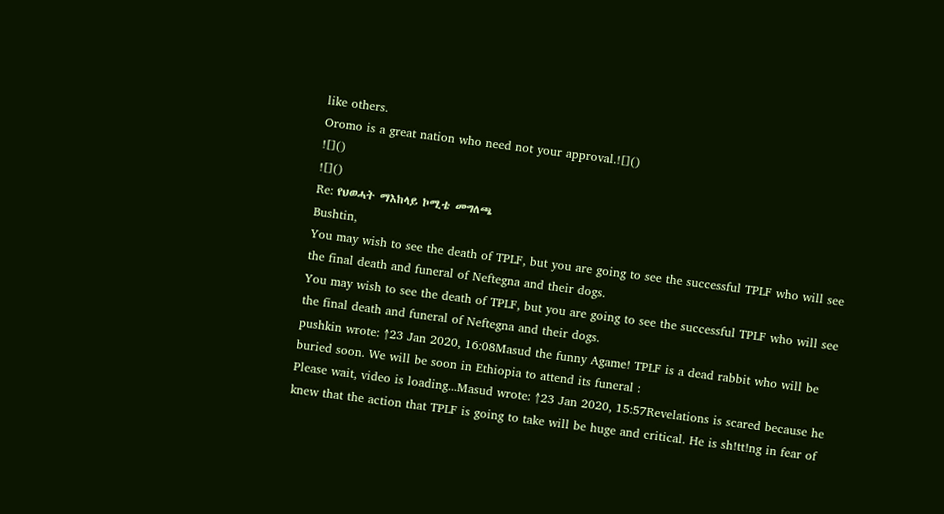like others.
Oromo is a great nation who need not your approval.![]()
![]()
![]()
Re: የህወሓት ማእከላይ ኮሚቴ መግለጫ
Bushtin,
You may wish to see the death of TPLF, but you are going to see the successful TPLF who will see the final death and funeral of Neftegna and their dogs.
You may wish to see the death of TPLF, but you are going to see the successful TPLF who will see the final death and funeral of Neftegna and their dogs.
pushkin wrote: ↑23 Jan 2020, 16:08Masud the funny Agame! TPLF is a dead rabbit who will be buried soon. We will be soon in Ethiopia to attend its funeral :
Please wait, video is loading...Masud wrote: ↑23 Jan 2020, 15:57Revelations is scared because he knew that the action that TPLF is going to take will be huge and critical. He is sh!tt!ng in fear of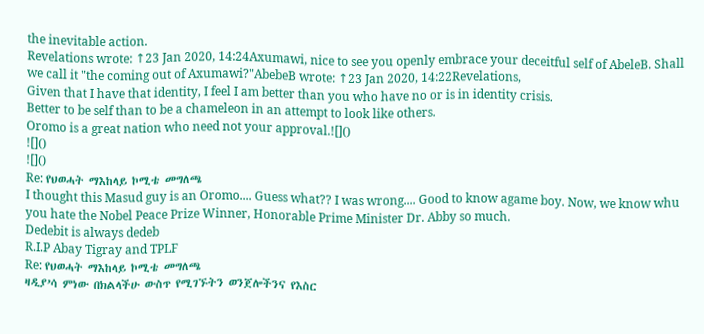the inevitable action.
Revelations wrote: ↑23 Jan 2020, 14:24Axumawi, nice to see you openly embrace your deceitful self of AbeleB. Shall we call it "the coming out of Axumawi?"AbebeB wrote: ↑23 Jan 2020, 14:22Revelations,
Given that I have that identity, I feel I am better than you who have no or is in identity crisis.
Better to be self than to be a chameleon in an attempt to look like others.
Oromo is a great nation who need not your approval.![]()
![]()
![]()
Re: የህወሓት ማእከላይ ኮሚቴ መግለጫ
I thought this Masud guy is an Oromo.... Guess what?? I was wrong.... Good to know agame boy. Now, we know whu you hate the Nobel Peace Prize Winner, Honorable Prime Minister Dr. Abby so much.
Dedebit is always dedeb
R.I.P Abay Tigray and TPLF
Re: የህወሓት ማእከላይ ኮሚቴ መግለጫ
ዛዲያ’ሳ ምነው በክልላችሁ ውስጥ የሚገኙትን ወንጀሎችንና የእስር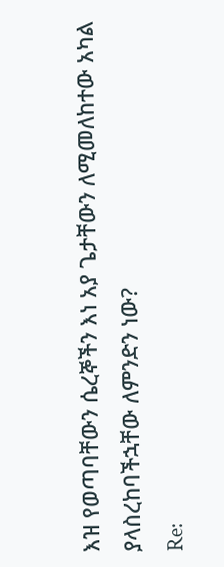እዝ የወጣባቸውን ሴረኞችን እነ አያ ጌታቸውን ለሚመለከተው አካል ያላስረከባችኋቸው ለምንድን ነው?
Re: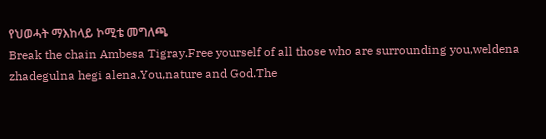የህወሓት ማእከላይ ኮሚቴ መግለጫ
Break the chain Ambesa Tigray.Free yourself of all those who are surrounding you,weldena zhadegulna hegi alena.You,nature and God.The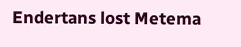Endertans lost Metema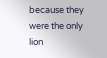because they were the only lion